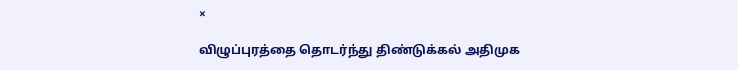×

விழுப்புரத்தை தொடர்ந்து திண்டுக்கல் அதிமுக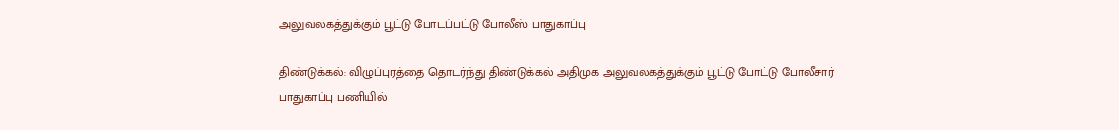அலுவலகத்துக்கும் பூட்டு போடப்பட்டு போலீஸ் பாதுகாப்பு

திண்டுக்கல்: விழுப்புரத்தை தொடர்ந்து திண்டுக்கல் அதிமுக அலுவலகத்துக்கும் பூட்டு போட்டு போலீசார் பாதுகாப்பு பணியில்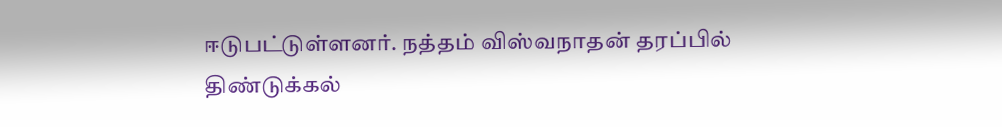ஈடுபட்டுள்ளனர். நத்தம் விஸ்வநாதன் தரப்பில் திண்டுக்கல்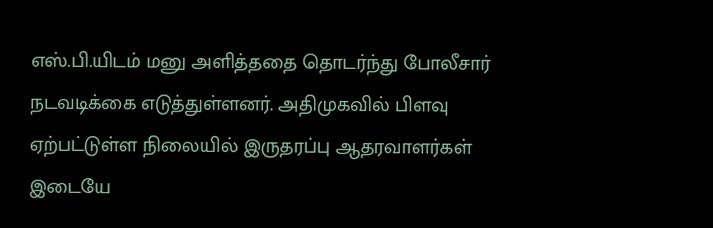எஸ்.பி.யிடம் மனு அளித்ததை தொடர்ந்து போலீசார் நடவடிக்கை எடுத்துள்ளனர். அதிமுகவில் பிளவு ஏற்பட்டுள்ள நிலையில் இருதரப்பு ஆதரவாளர்கள் இடையே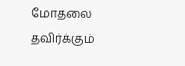மோதலை தவிர்க்கும்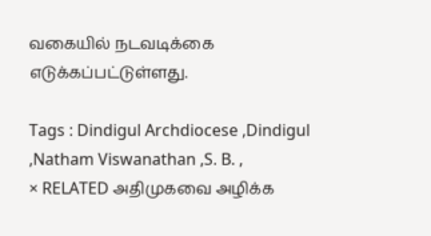வகையில் நடவடிக்கை எடுக்கப்பட்டுள்ளது.

Tags : Dindigul Archdiocese ,Dindigul ,Natham Viswanathan ,S. B. ,
× RELATED அதிமுகவை அழிக்க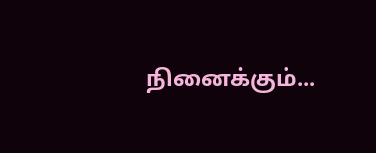நினைக்கும்...